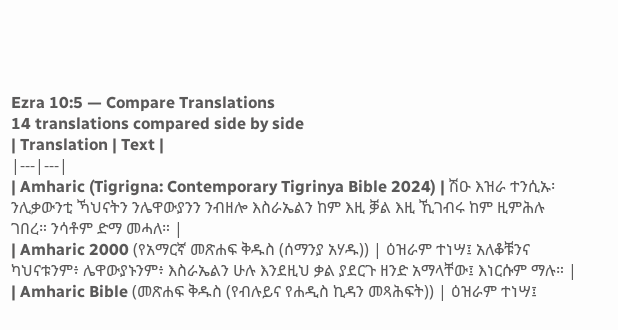Ezra 10:5 — Compare Translations
14 translations compared side by side
| Translation | Text |
|---|---|
| Amharic (Tigrigna: Contemporary Tigrinya Bible 2024) | ሽዑ እዝራ ተንሲኡ፡ ንሊቃውንቲ ኻህናትን ንሌዋውያንን ንብዘሎ እስራኤልን ከም እዚ ቓል እዚ ኺገብሩ ከም ዚምሕሉ ገበረ። ንሳቶም ድማ መሓለ። |
| Amharic 2000 (የአማርኛ መጽሐፍ ቅዱስ (ሰማንያ አሃዱ)) | ዕዝራም ተነሣ፤ አለቆቹንና ካህናቱንም፥ ሌዋውያኑንም፥ እስራኤልን ሁሉ እንደዚህ ቃል ያደርጉ ዘንድ አማላቸው፤ እነርሱም ማሉ። |
| Amharic Bible (መጽሐፍ ቅዱስ (የብሉይና የሐዲስ ኪዳን መጻሕፍት)) | ዕዝራም ተነሣ፤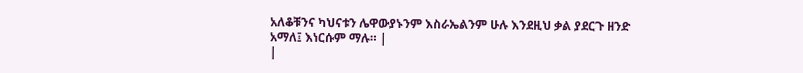አለቆቹንና ካህናቱን ሌዋውያኑንም እስራኤልንም ሁሉ እንደዚህ ቃል ያደርጉ ዘንድ አማለ፤ እነርሱም ማሉ። |
|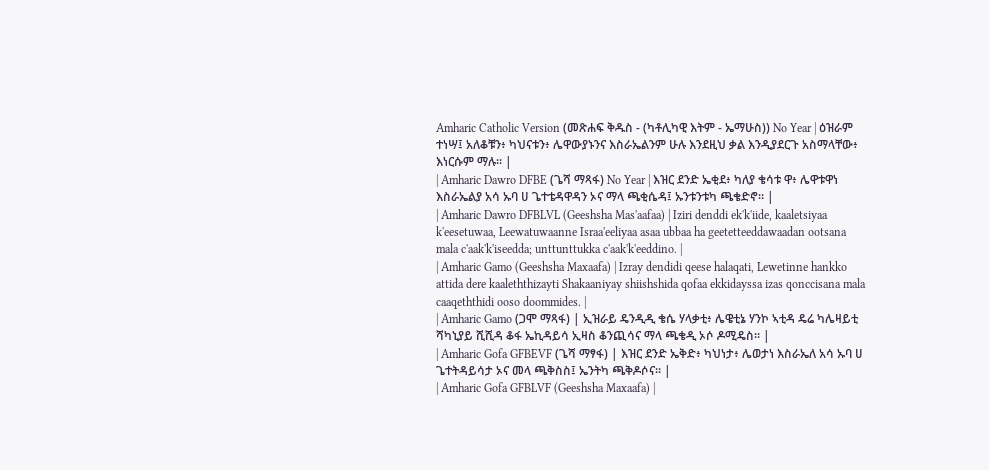Amharic Catholic Version (መጽሐፍ ቅዱስ - (ካቶሊካዊ እትም - ኤማሁስ)) No Year | ዕዝራም ተነሣ፤ አለቆቹን፥ ካህናቱን፥ ሌዋውያኑንና እስራኤልንም ሁሉ እንደዚህ ቃል እንዲያደርጉ አስማላቸው፥ እነርሱም ማሉ። |
| Amharic Dawro DFBE (ጌሻ ማጻፋ) No Year | እዝር ደንድ ኤቂደ፥ ካለያ ቄሳቱ ዋ፥ ሌዋቱዋነ እስራኤልያ አሳ ኡባ ሀ ጌተቴዳዋዳን ኦና ማላ ጫቂሴዳ፤ ኡንቱንቱካ ጫቄድኖ። |
| Amharic Dawro DFBLVL (Geeshsha Mas'aafaa) | Iziri denddi ek'k'iide, kaaletsiyaa k'eesetuwaa, Leewatuwaanne Israa'eeliyaa asaa ubbaa ha geetetteeddawaadan ootsana mala c'aak'k'iseedda; unttunttukka c'aak'k'eeddino. |
| Amharic Gamo (Geeshsha Maxaafa) | Izray dendidi qeese halaqati, Lewetinne hankko attida dere kaaleththizayti Shakaaniyay shiishshida qofaa ekkidayssa izas qonccisana mala caaqeththidi ooso doommides. |
| Amharic Gamo (ጋሞ ማጻፋ) | ኢዝራይ ዴንዲዲ ቄሴ ሃላቃቲ፥ ሌዌቲኔ ሃንኮ ኣቲዳ ዴሬ ካሌዛይቲ ሻካኒያይ ሺሺዳ ቆፋ ኤኪዳይሳ ኢዛስ ቆንጪሳና ማላ ጫቄዲ ኦሶ ዶሚዴስ። |
| Amharic Gofa GFBEVF (ጌሻ ማፃፋ) | እዝር ደንድ ኤቅድ፥ ካህነታ፥ ሌወታነ እስራኤለ አሳ ኡባ ሀ ጌተትዳይሳታ ኦና መላ ጫቅስስ፤ ኤንትካ ጫቅዶሶና። |
| Amharic Gofa GFBLVF (Geeshsha Maxaafa) |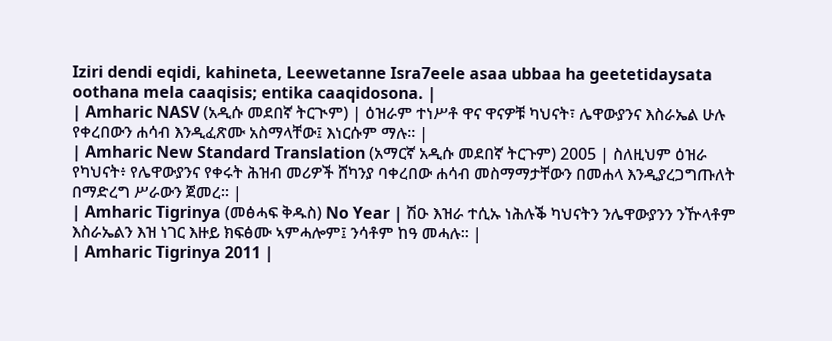Iziri dendi eqidi, kahineta, Leewetanne Isra7eele asaa ubbaa ha geetetidaysata oothana mela caaqisis; entika caaqidosona. |
| Amharic NASV (አዲሱ መደበኛ ትርጒም) | ዕዝራም ተነሥቶ ዋና ዋናዎቹ ካህናት፣ ሌዋውያንና እስራኤል ሁሉ የቀረበውን ሐሳብ እንዲፈጽሙ አስማላቸው፤ እነርሱም ማሉ። |
| Amharic New Standard Translation (አማርኛ አዲሱ መደበኛ ትርጉም) 2005 | ስለዚህም ዕዝራ የካህናት፥ የሌዋውያንና የቀሩት ሕዝብ መሪዎች ሸካንያ ባቀረበው ሐሳብ መስማማታቸውን በመሐላ እንዲያረጋግጡለት በማድረግ ሥራውን ጀመረ። |
| Amharic Tigrinya (መፅሓፍ ቅዱስ) No Year | ሽዑ እዝራ ተሲኡ ነሕሉቕ ካህናትን ንሌዋውያንን ንዅላቶም እስራኤልን እዝ ነገር እዙይ ክፍፅሙ ኣምሓሎም፤ ንሳቶም ከዓ መሓሉ። |
| Amharic Tigrinya 2011 |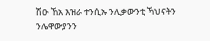ሽዑ ኸአ እዝራ ተንሲኡ ንሊቃውንቲ ኻህናትን ንሌዋውያንን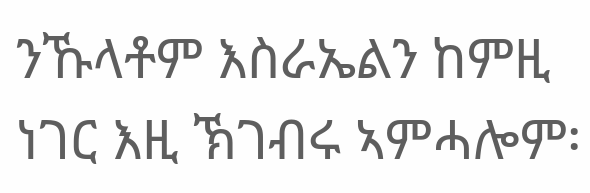ንኹላቶም እስራኤልን ከምዚ ነገር እዚ ኽገብሩ ኣምሓሎም፡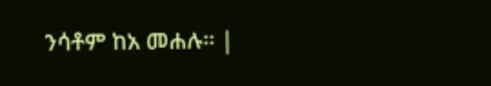ንሳቶም ከአ መሐሉ። |